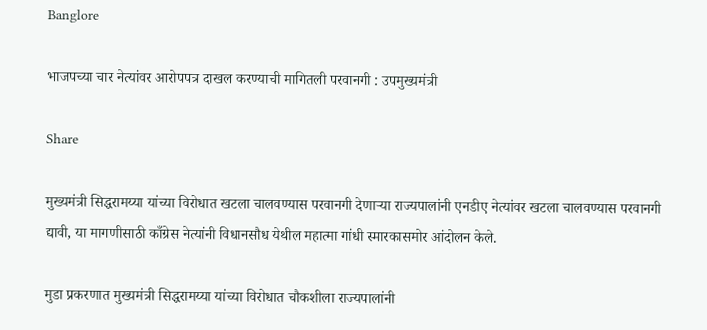Banglore

भाजपच्या चार नेत्यांवर आरोपपत्र दाखल करण्याची मागितली परवानगी : उपमुख्यमंत्री

Share

मुख्यमंत्री सिद्धरामय्या यांच्या विरोधात खटला चालवण्यास परवानगी देणाऱ्या राज्यपालांनी एनडीए नेत्यांवर खटला चालवण्यास परवानगी द्यावी, या मागणीसाठी काँग्रेस नेत्यांनी विधानसौध येथील महात्मा गांधी स्मारकासमोर आंदोलन केले.

मुडा प्रकरणात मुख्यमंत्री सिद्धरामय्या यांच्या विरोधात चौकशीला राज्यपालांनी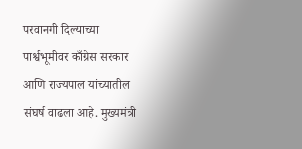परवानगी दिल्याच्या पार्श्वभूमीवर काँग्रेस सरकार आणि राज्यपाल यांच्यातील संघर्ष वाढला आहे. मुख्यमंत्री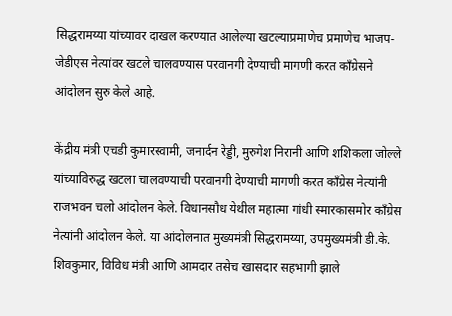सिद्धरामय्या यांच्यावर दाखल करण्यात आलेल्या खटल्याप्रमाणेच प्रमाणेच भाजप-जेडीएस नेत्यांवर खटले चालवण्यास परवानगी देण्याची मागणी करत काँग्रेसने आंदोलन सुरु केले आहे.

केंद्रीय मंत्री एचडी कुमारस्वामी, जनार्दन रेड्डी, मुरुगेश निरानी आणि शशिकला जोल्ले यांच्याविरुद्ध खटला चालवण्याची परवानगी देण्याची मागणी करत काँग्रेस नेत्यांनी राजभवन चलो आंदोलन केले. विधानसौध येथील महात्मा गांधी स्मारकासमोर काँग्रेस नेत्यांनी आंदोलन केले. या आंदोलनात मुख्यमंत्री सिद्धरामय्या, उपमुख्यमंत्री डी.के. शिवकुमार, विविध मंत्री आणि आमदार तसेच खासदार सहभागी झाले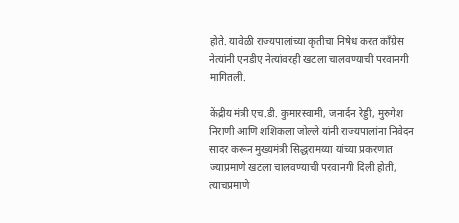होते. यावेळी राज्यपालांच्या कृतीचा निषेध करत काँग्रेस नेत्यांनी एनडीए नेत्यांवरही खटला चालवण्याची परवानगी मागितली.

केंद्रीय मंत्री एच.डी. कुमारस्वामी, जनार्दन रेड्डी, मुरुगेश निराणी आणि शशिकला जोल्ले यांनी राज्यपालांना निवेदन सादर करून मुख्यमंत्री सिद्धरामय्या यांच्या प्रकरणात ज्याप्रमाणे खटला चालवण्याची परवानगी दिली होती, त्याचप्रमाणे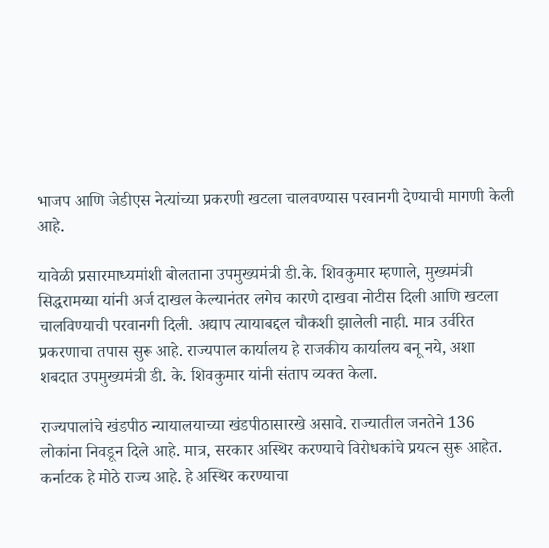भाजप आणि जेडीएस नेत्यांच्या प्रकरणी खटला चालवण्यास परवानगी देण्याची मागणी केली आहे.

यावेळी प्रसारमाध्यमांशी बोलताना उपमुख्यमंत्री डी.के. शिवकुमार म्हणाले, मुख्यमंत्री सिद्धरामय्या यांनी अर्ज दाखल केल्यानंतर लगेच कारणे दाखवा नोटीस दिली आणि खटला चालविण्याची परवानगी दिली. अद्याप त्यायाबद्दल चौकशी झालेली नाही. मात्र उर्वरित प्रकरणाचा तपास सुरू आहे. राज्यपाल कार्यालय हे राजकीय कार्यालय बनू नये, अशा शबदात उपमुख्यमंत्री डी. के. शिवकुमार यांनी संताप व्यक्त केला.

राज्यपालांचे खंडपीठ न्यायालयाच्या खंडपीठासारखे असावे. राज्यातील जनतेने 136 लोकांना निवडून दिले आहे. मात्र, सरकार अस्थिर करण्याचे विरोधकांचे प्रयत्न सुरू आहेत. कर्नाटक हे मोठे राज्य आहे. हे अस्थिर करण्याचा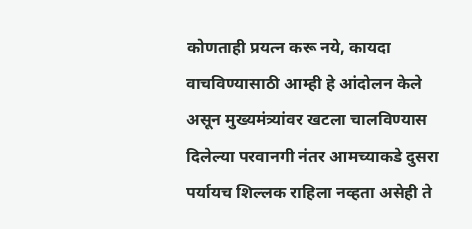कोणताही प्रयत्न करू नये, कायदा वाचविण्यासाठी आम्ही हे आंदोलन केले असून मुख्यमंत्र्यांवर खटला चालविण्यास दिलेल्या परवानगी नंतर आमच्याकडे दुसरा पर्यायच शिल्लक राहिला नव्हता असेही ते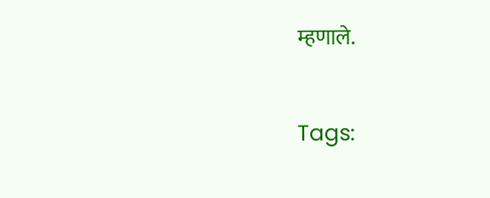म्हणाले.

Tags: